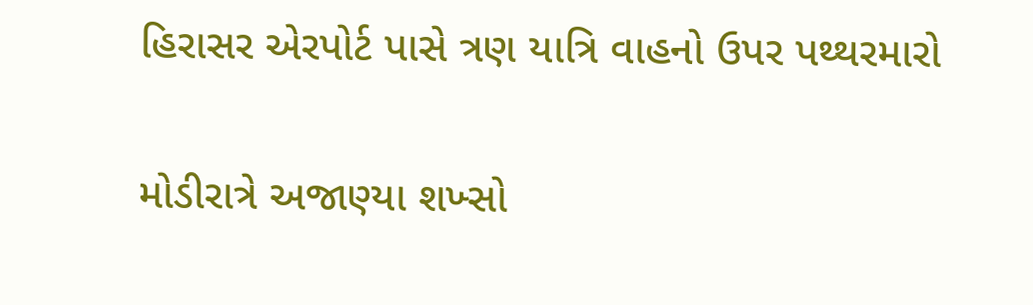હિરાસર એરપોર્ટ પાસે ત્રણ યાત્રિ વાહનો ઉપર પથ્થરમારો

મોડીરાત્રે અજાણ્યા શખ્સો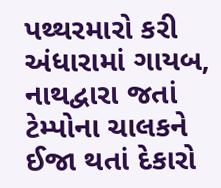પથ્થરમારો કરી અંધારામાં ગાયબ, નાથદ્વારા જતાં ટેમ્પોના ચાલકને ઈજા થતાં દેકારો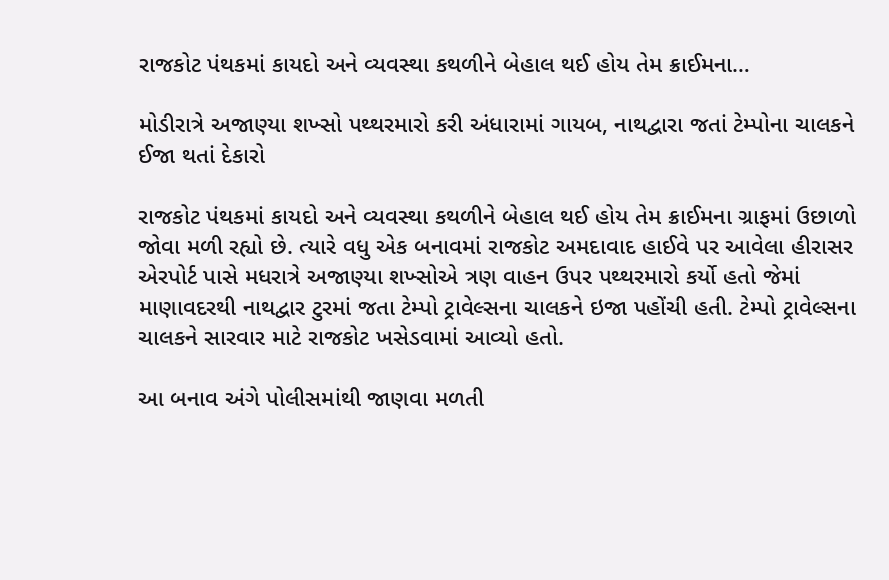રાજકોટ પંથકમાં કાયદો અને વ્યવસ્થા કથળીને બેહાલ થઈ હોય તેમ ક્રાઈમના…

મોડીરાત્રે અજાણ્યા શખ્સો પથ્થરમારો કરી અંધારામાં ગાયબ, નાથદ્વારા જતાં ટેમ્પોના ચાલકને ઈજા થતાં દેકારો

રાજકોટ પંથકમાં કાયદો અને વ્યવસ્થા કથળીને બેહાલ થઈ હોય તેમ ક્રાઈમના ગ્રાફમાં ઉછાળો જોવા મળી રહ્યો છે. ત્યારે વધુ એક બનાવમાં રાજકોટ અમદાવાદ હાઈવે પર આવેલા હીરાસર એરપોર્ટ પાસે મધરાત્રે અજાણ્યા શખ્સોએ ત્રણ વાહન ઉપર પથ્થરમારો કર્યો હતો જેમાં માણાવદરથી નાથદ્વાર ટુરમાં જતા ટેમ્પો ટ્રાવેલ્સના ચાલકને ઇજા પહોંચી હતી. ટેમ્પો ટ્રાવેલ્સના ચાલકને સારવાર માટે રાજકોટ ખસેડવામાં આવ્યો હતો.

આ બનાવ અંગે પોલીસમાંથી જાણવા મળતી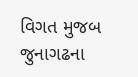વિગત મુજબ જુનાગઢના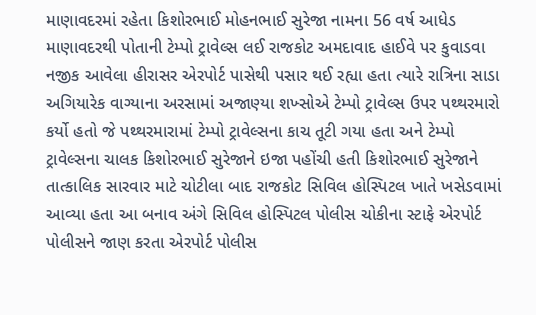માણાવદરમાં રહેતા કિશોરભાઈ મોહનભાઈ સુરેજા નામના 56 વર્ષ આધેડ માણાવદરથી પોતાની ટેમ્પો ટ્રાવેલ્સ લઈ રાજકોટ અમદાવાદ હાઈવે પર કુવાડવા નજીક આવેલા હીરાસર એરપોર્ટ પાસેથી પસાર થઈ રહ્યા હતા ત્યારે રાત્રિના સાડા અગિયારેક વાગ્યાના અરસામાં અજાણ્યા શખ્સોએ ટેમ્પો ટ્રાવેલ્સ ઉપર પથ્થરમારો કર્યો હતો જે પથ્થરમારામાં ટેમ્પો ટ્રાવેલ્સના કાચ તૂટી ગયા હતા અને ટેમ્પો ટ્રાવેલ્સના ચાલક કિશોરભાઈ સુરેજાને ઇજા પહોંચી હતી કિશોરભાઈ સુરેજાને તાત્કાલિક સારવાર માટે ચોટીલા બાદ રાજકોટ સિવિલ હોસ્પિટલ ખાતે ખસેડવામાં આવ્યા હતા આ બનાવ અંગે સિવિલ હોસ્પિટલ પોલીસ ચોકીના સ્ટાફે એરપોર્ટ પોલીસને જાણ કરતા એરપોર્ટ પોલીસ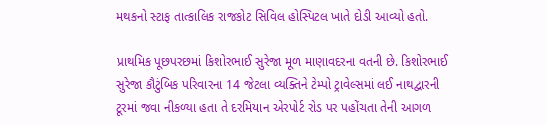મથકનો સ્ટાફ તાત્કાલિક રાજકોટ સિવિલ હોસ્પિટલ ખાતે દોડી આવ્યો હતો.

પ્રાથમિક પૂછપરછમાં કિશોરભાઈ સુરેજા મૂળ માણાવદરના વતની છે. કિશોરભાઈ સુરેજા કૌટુંબિક પરિવારના 14 જેટલા વ્યક્તિને ટેમ્પો ટ્રાવેલ્સમાં લઈ નાથદ્વારની ટૂરમાં જવા નીકળ્યા હતા તે દરમિયાન એરપોર્ટ રોડ પર પહોંચતા તેની આગળ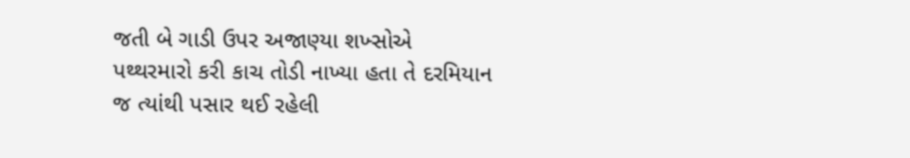જતી બે ગાડી ઉપર અજાણ્યા શખ્સોએ પથ્થરમારો કરી કાચ તોડી નાખ્યા હતા તે દરમિયાન જ ત્યાંથી પસાર થઈ રહેલી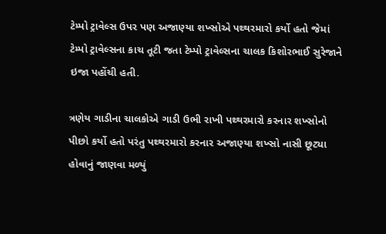ટેમ્પો ટ્રાવેલ્સ ઉપર પણ અજાણ્યા શખ્સોએ પથ્થરમારો કર્યો હતો જેમાં ટેમ્પો ટ્રાવેલ્સના કાચ તૂટી જતા ટેમ્પો ટ્રાવેલ્સના ચાલક કિશોરભાઈ સુરેજાને ઇજા પહોંચી હતી.

ત્રણેય ગાડીના ચાલકોએ ગાડી ઉભી રાખી પથ્થરમારો કરનાર શખ્સોનો પીછો કર્યો હતો પરંતુ પથ્થરમારો કરનાર અજાણ્યા શખ્સો નાસી છૂટ્યા હોવાનું જાણવા મળ્યું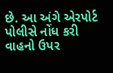છે. આ અંગે એરપોર્ટ પોલીસે નોંધ કરી વાહનો ઉપર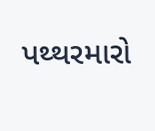પથ્થરમારો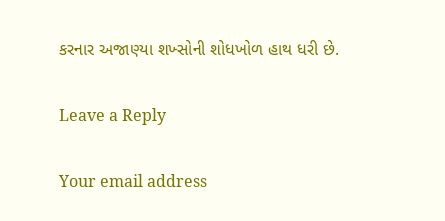કરનાર અજાણ્યા શખ્સોની શોધખોળ હાથ ધરી છે.

Leave a Reply

Your email address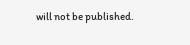will not be published.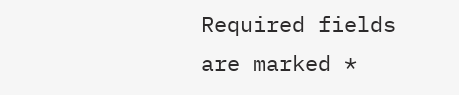Required fields are marked *